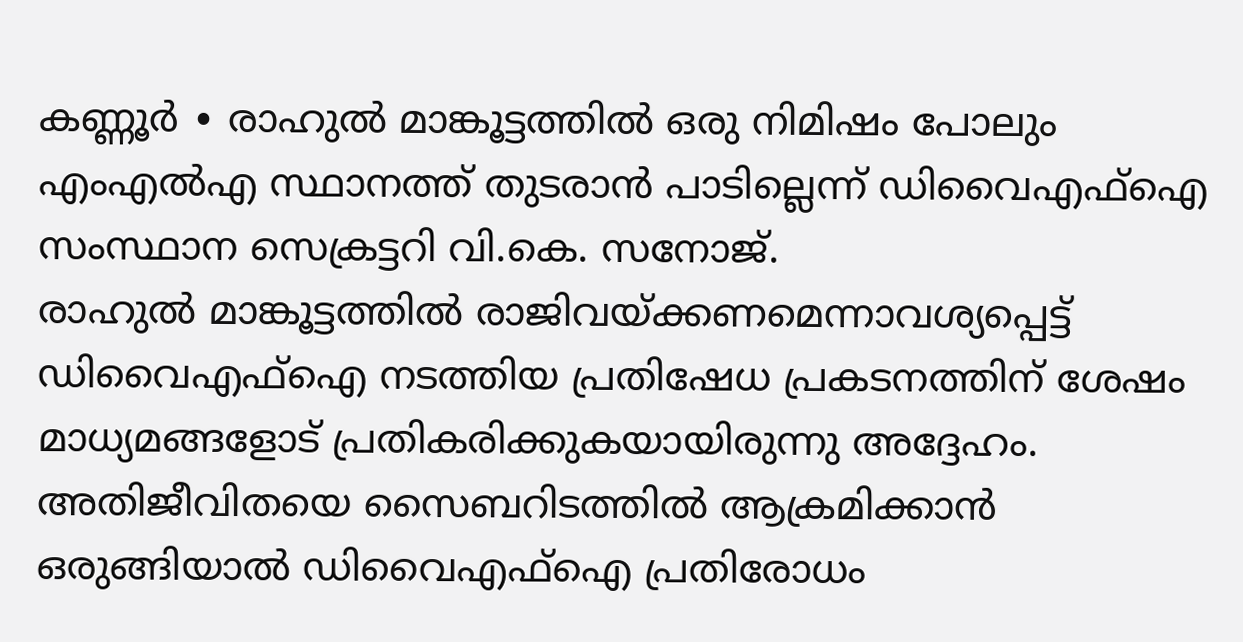കണ്ണൂർ ∙ രാഹുൽ മാങ്കൂട്ടത്തിൽ ഒരു നിമിഷം പോലും എംഎൽഎ സ്ഥാനത്ത് തുടരാൻ പാടില്ലെന്ന് ഡിവൈഎഫ്ഐ സംസ്ഥാന സെക്രട്ടറി വി.കെ. സനോജ്.
രാഹുൽ മാങ്കൂട്ടത്തിൽ രാജിവയ്ക്കണമെന്നാവശ്യപ്പെട്ട് ഡിവൈഎഫ്ഐ നടത്തിയ പ്രതിഷേധ പ്രകടനത്തിന് ശേഷം മാധ്യമങ്ങളോട് പ്രതികരിക്കുകയായിരുന്നു അദ്ദേഹം. അതിജീവിതയെ സൈബറിടത്തിൽ ആക്രമിക്കാൻ ഒരുങ്ങിയാൽ ഡിവൈഎഫ്ഐ പ്രതിരോധം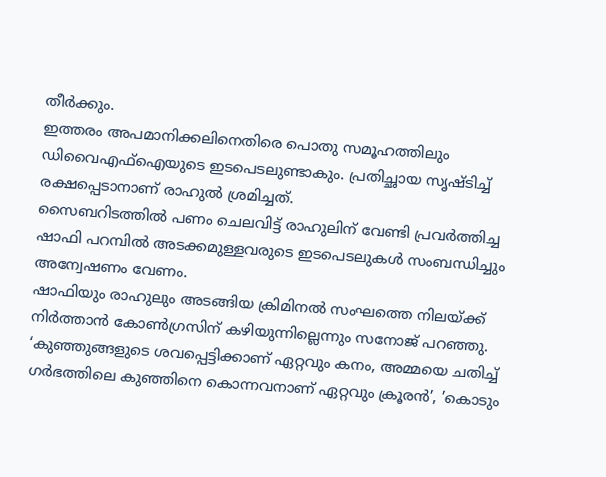തീർക്കും.
ഇത്തരം അപമാനിക്കലിനെതിരെ പൊതു സമൂഹത്തിലും ഡിവൈഎഫ്ഐയുടെ ഇടപെടലുണ്ടാകും. പ്രതിച്ഛായ സൃഷ്ടിച്ച് രക്ഷപ്പെടാനാണ് രാഹുൽ ശ്രമിച്ചത്.
സൈബറിടത്തിൽ പണം ചെലവിട്ട് രാഹുലിന് വേണ്ടി പ്രവർത്തിച്ച ഷാഫി പറമ്പിൽ അടക്കമുള്ളവരുടെ ഇടപെടലുകൾ സംബന്ധിച്ചും അന്വേഷണം വേണം.
ഷാഫിയും രാഹുലും അടങ്ങിയ ക്രിമിനൽ സംഘത്തെ നിലയ്ക്ക് നിർത്താൻ കോൺഗ്രസിന് കഴിയുന്നില്ലെന്നും സനോജ് പറഞ്ഞു. ‘കുഞ്ഞുങ്ങളുടെ ശവപ്പെട്ടിക്കാണ് ഏറ്റവും കനം, അമ്മയെ ചതിച്ച് ഗർഭത്തിലെ കുഞ്ഞിനെ കൊന്നവനാണ് ഏറ്റവും ക്രൂരൻ’, ’കൊടും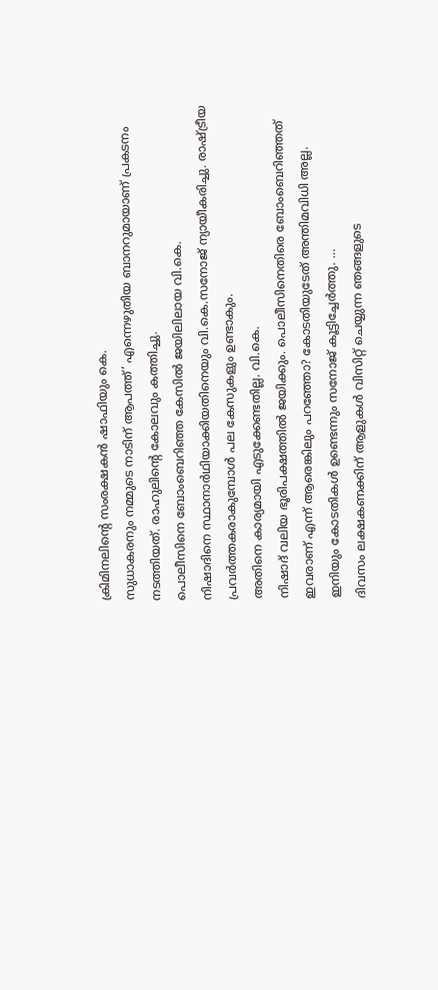ക്രിമിനലിന്റെ സംരക്ഷകൻ ഷാഫിയും കെ.
സുധാകരനും നമ്മുടെ നാടിന് ആപത്ത്’ എന്നെഴുതിയ ബാനറുമായാണ് പ്രകടനം നടത്തിയത്. രാഹുലിന്റെ കോലവും കത്തിച്ചു.
പൊലീസിനെ ബോംബെറിഞ്ഞ കേസിൽ ജയിലിലായ വി.കെ.
നിഷാദിനെ സ്ഥാനാർഥിയാക്കിയതിനെയും വി.കെ.സനോജ് ന്യായീകരിച്ചു. രാഷ്ട്രീയ പ്രവർത്തകരാകുമ്പോൾ പല കേസുകളും ഉണ്ടാകും.
അതിനെ കാര്യമായി എടുക്കേണ്ടതില്ല. വി.കെ.
നിഷാദ് വലിയ ഭൂരിപക്ഷത്തിൽ ജയിക്കും. പൊലീസിനെതിരെ ബോംബെറിഞ്ഞത് ഇവരാണ് എന്ന് ആരെങ്കിലും പറഞ്ഞോ? കോടതിയുടേത് അന്തിമവിധി അല്ല.
ഇനിയും കോടതികൾ ഉണ്ടെന്നും സനോജ് കൂട്ടിച്ചേർത്തു. …
ദിവസം ലക്ഷകണക്കിന് ആളുകൾ വിസിറ്റ് ചെയ്യുന്ന ഞങ്ങളുടെ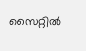സൈറ്റിൽ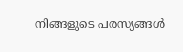നിങ്ങളുടെ പരസ്യങ്ങൾ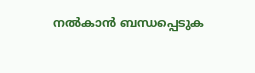നൽകാൻ ബന്ധപ്പെടുക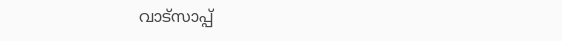വാട്സാപ്പ്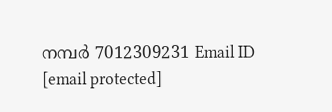നമ്പർ 7012309231 Email ID [email protected]